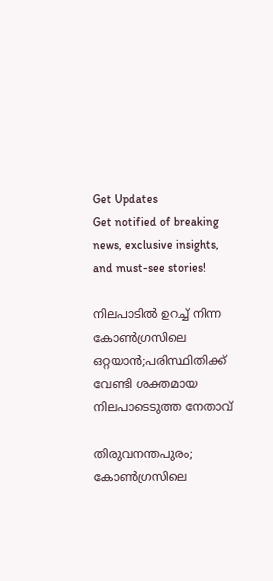Get Updates
Get notified of breaking news, exclusive insights, and must-see stories!

നിലപാടിൽ ഉറച്ച് നിന്ന കോൺഗ്രസിലെ ഒറ്റയാൻ;പരിസ്ഥിതിക്ക് വേണ്ടി ശക്തമായ നിലപാടെടുത്ത നേതാവ്

തിരുവനന്തപുരം; കോൺഗ്രസിലെ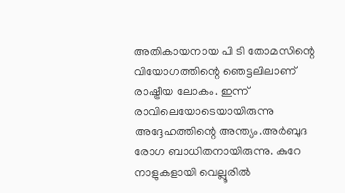അതികായനായ പി ടി തോമസിന്റെ വിയോഗത്തിന്റെ ഞെട്ടലിലാണ് രാഷ്ട്രീയ ലോകം. ഇന്ന് രാവിലെയോടെയായിരുന്നു അദ്ദേഹത്തിന്റെ അന്ത്യം.അർബുദ രോഗ ബാധിതനായിരുന്നു. കുറേ നാളുകളായി വെല്ലൂരിൽ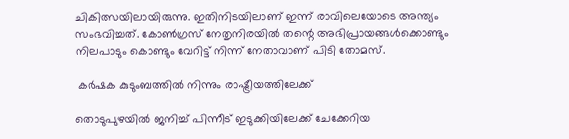ചികിത്സയിലായിരുന്നു. ഇതിനിടയിലാണ് ഇന്ന് രാവിലെയോടെ അന്ത്യം സംഭവിച്ചത്. കോൺഗ്രസ് നേതൃനിരയിൽ തന്റെ അഭിപ്രായങ്ങൾക്കൊണ്ടും നിലപാടും കൊണ്ടും വേറിട്ട് നിന്ന് നേതാവാണ് പിടി തോമസ്.

 കർഷക കുടുംബത്തിൽ നിന്നും രാഷ്ട്രീയത്തിലേക്ക്

തൊടുപുഴയിൽ ജനിച്ച് പിന്നീട് ഇടുക്കിയിലേക്ക് ചേക്കേറിയ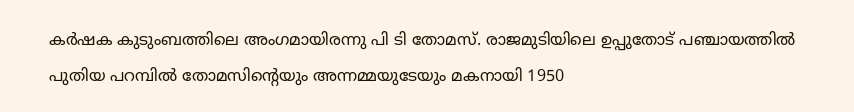കർഷക കുടുംബത്തിലെ അംഗമായിരന്നു പി ടി തോമസ്. രാജമുടിയിലെ ഉപ്പുതോട് പഞ്ചായത്തിൽ പുതിയ പറമ്പിൽ തോമസിൻ്റെയും അന്നമ്മയുടേയും മകനായി 1950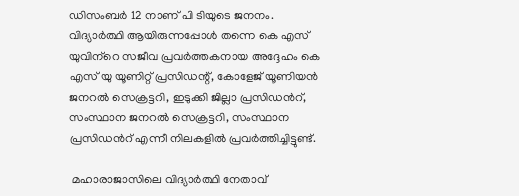ഡിസംബർ 12 നാണ് പി ടിയുടെ ജനനം. വിദ്യാർത്ഥി ആയിരുന്നപ്പോൾ തന്നെ കെ എസ് യുവിന്‌‍റെ സജീവ പ്രവർത്തകനായ അദ്ദേഹം കെ എസ് യു യൂണിറ്റ് പ്രസിഡന്റ്, കോളേജ് യൂണിയൻ ജനറൽ സെക്രട്ടറി, ഇടുക്കി ജില്ലാ പ്രസിഡൻറ്, സംസ്ഥാന ജനറൽ സെക്രട്ടറി, സംസ്ഥാന പ്രസിഡൻറ് എന്നീ നിലകളിൽ പ്രവർത്തിച്ചിട്ടുണ്ട്.

 മഹാരാജാസിലെ വിദ്യാർത്ഥി നേതാവ്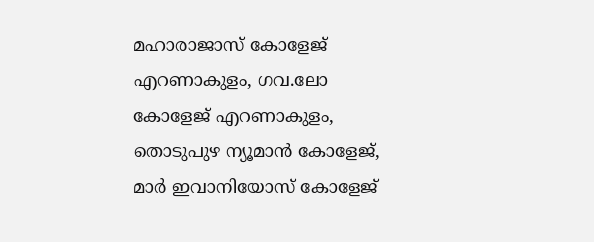മഹാരാജാസ് കോളേജ് എറണാകുളം, ഗവ.ലോ കോളേജ് എറണാകുളം, തൊടുപുഴ ന്യൂമാൻ കോളേജ്, മാർ ഇവാനിയോസ് കോളേജ്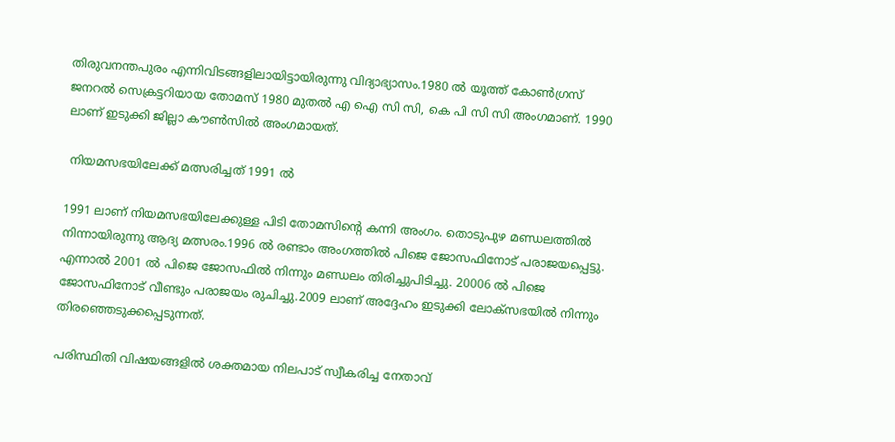തിരുവനന്തപുരം എന്നിവിടങ്ങളിലായിട്ടായിരുന്നു വിദ്യാഭ്യാസം.1980 ൽ യൂത്ത് കോൺഗ്രസ് ജനറൽ സെക്രട്ടറിയായ തോമസ് 1980 മുതൽ എ ഐ സി സി, കെ പി സി സി അംഗമാണ്. 1990 ലാണ് ഇടുക്കി ജില്ലാ കൗൺസിൽ അംഗമായത്.

 നിയമസഭയിലേക്ക് മത്സരിച്ചത് 1991 ൽ

1991 ലാണ് നിയമസഭയിലേക്കുള്ള പിടി തോമസിന്റെ കന്നി അംഗം. തൊടുപുഴ മണ്ഡലത്തിൽ നിന്നായിരുന്നു ആദ്യ മത്സരം.1996 ൽ രണ്ടാം അംഗത്തിൽ പിജെ ജോസഫിനോട് പരാജയപ്പെട്ടു. എന്നാൽ 2001 ൽ പിജെ ജോസഫിൽ നിന്നും മണ്ഡലം തിരിച്ചുപിടിച്ചു. 20006 ൽ പിജെ ജോസഫിനോട് വീണ്ടും പരാജയം രുചിച്ചു.2009 ലാണ് അദ്ദേഹം ഇടുക്കി ലോക്സഭയിൽ നിന്നും തിരഞ്ഞെടുക്കപ്പെടുന്നത്.

പരിസ്ഥിതി വിഷയങ്ങളിൽ ശക്തമായ നിലപാട് സ്വീകരിച്ച നേതാവ്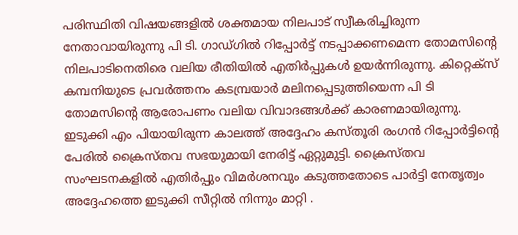പരിസ്ഥിതി വിഷയങ്ങളിൽ ശക്തമായ നിലപാട് സ്വീകരിച്ചിരുന്ന നേതാവായിരുന്നു പി ടി. ഗാഡ്ഗിൽ റിപ്പോർട്ട് നടപ്പാക്കണമെന്ന തോമസിന്റെ നിലപാടിനെതിരെ വലിയ രീതിയിൽ എതിർപ്പുകൾ ഉയർന്നിരുന്നു. കിറ്റെക്‌സ് കമ്പനിയുടെ പ്രവര്‍ത്തനം കടമ്പ്രയാര്‍ മലിനപ്പെടുത്തിയെന്ന പി ടി തോമസിന്റെ ആരോപണം വലിയ വിവാദങ്ങൾക്ക് കാരണമായിരുന്നു. ഇടുക്കി എം പിയായിരുന്ന കാലത്ത് അദ്ദേഹം കസ്തൂരി രംഗൻ റിപ്പോർട്ടിന്റെ പേരിൽ ക്രൈസ്തവ സഭയുമായി നേരിട്ട് ഏറ്റുമുട്ടി. ക്രൈസ്തവ സംഘടനകളിൽ എതിർപ്പും വിമർശനവും കടുത്തതോടെ പാർട്ടി നേതൃത്വം അദ്ദേഹത്തെ ഇടുക്കി സീറ്റിൽ നിന്നും മാറ്റി .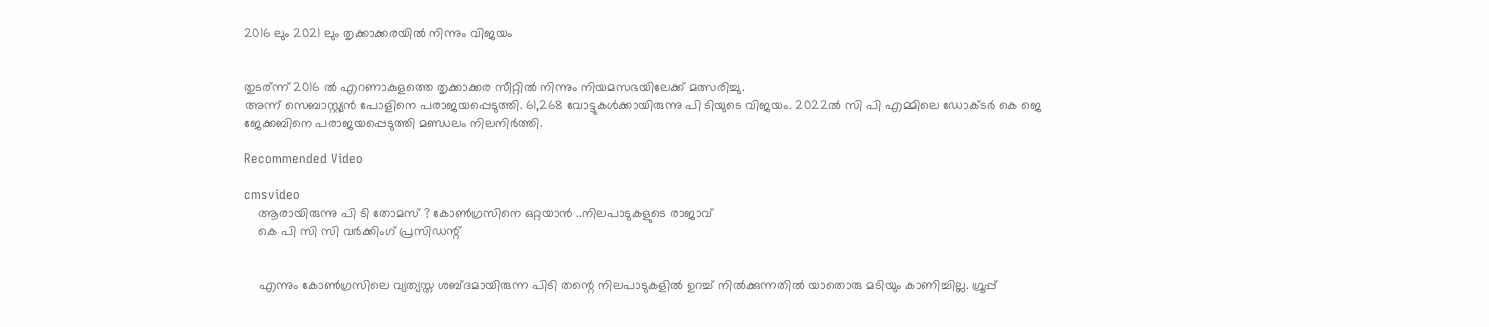2016 ലും 2021 ലും തൃക്കാക്കരയിൽ നിന്നും വിജയം


തുടര്‌ന്ന് 2016 ൽ എറണാകുളത്തെ തൃക്കാക്കര സീറ്റിൽ നിന്നും നിയമസഭയിലേക്ക് മത്സരിച്ചു.
അന്ന് സെബാസ്റ്റ്യൻ പോളിനെ പരാജയപ്പെടുത്തി. 61,268 വോട്ടുകൾക്കായിരുന്നു പി ടിയുടെ വിജയം. 2022ൽ സി പി എമ്മിലെ ഡോക്ടർ കെ ജെ ജേക്കബിനെ പരാജയപ്പെടുത്തി മണ്ഡലം നിലനിർത്തി.

Recommended Video

cmsvideo
    ആരായിരുന്നു പി ടി തോമസ് ? കോൺഗ്രസിനെ ഒറ്റയാൻ ..നിലപാടുകളുടെ രാജാവ്
    കെ പി സി സി വർക്കിംഗ് പ്രസിഡന്റ്


    എന്നും കോൺഗ്രസിലെ വ്യത്യസ്ത ശബ്ദമായിരുന്ന പിടി തന്റെ നിലപാടുകളിൽ ഉറച്ച് നിൽക്കുന്നതിൽ യാതൊരു മടിയും കാണിച്ചില്ല. ഗ്രൂപ്പ്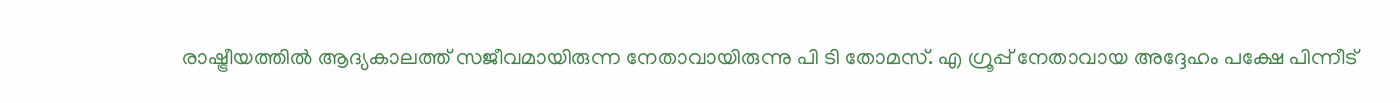രാഷ്ട്രീയത്തിൽ ആദ്യകാലത്ത് സജീവമായിരുന്ന നേതാവായിരുന്നു പി ടി തോമസ്. എ ഗ്രൂപ്പ് നേതാവായ അദ്ദേഹം പക്ഷേ പിന്നീട്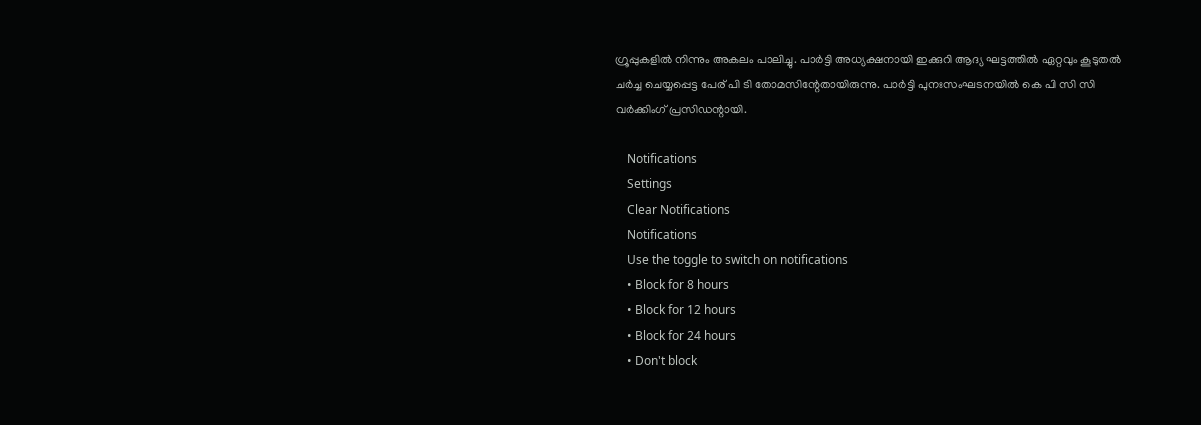ഗ്രൂപ്പുകളിൽ നിന്നും അകലം പാലിച്ചു. പാർട്ടി അധ്യക്ഷനായി ഇക്കുറി ആദ്യ ഘട്ടത്തിൽ ഏറ്റവും കൂടുതൽ ചർച്ച ചെയ്യപ്പെട്ട പേര് പി ടി തോമസിന്റേതായിരുന്നു. പാർട്ടി പുനഃസംഘടനയിൽ കെ പി സി സി വർക്കിംഗ് പ്രസിഡന്റായി.

    Notifications
    Settings
    Clear Notifications
    Notifications
    Use the toggle to switch on notifications
    • Block for 8 hours
    • Block for 12 hours
    • Block for 24 hours
    • Don't block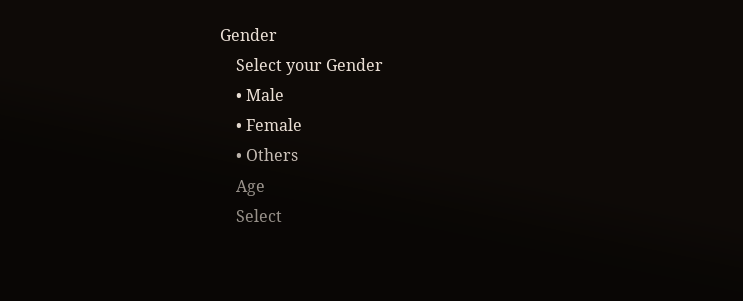Gender
    Select your Gender
    • Male
    • Female
    • Others
    Age
    Select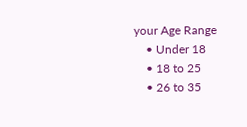your Age Range
    • Under 18
    • 18 to 25
    • 26 to 35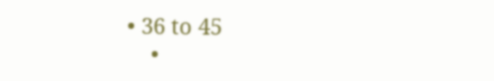• 36 to 45
    •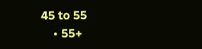45 to 55
    • 55+